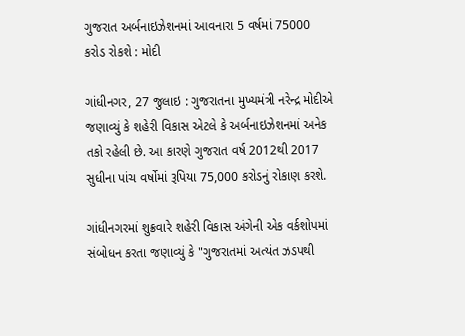ગુજરાત અર્બનાઇઝેશનમાં આવનારા 5 વર્ષમાં 75000 કરોડ રોકશે : મોદી

ગાંધીનગર, 27 જુલાઇ : ગુજરાતના મુખ્યમંત્રી નરેન્દ્ર મોદીએ જણાવ્યું કે શહેરી વિકાસ એટલે કે અર્બનાઇઝેશનમાં અનેક તકો રહેલી છે. આ કારણે ગુજરાત વર્ષ 2012થી 2017 સુધીના પાંચ વર્ષોમાં રૂપિયા 75,000 કરોડનું રોકાણ કરશે.

ગાંધીનગરમાં શુક્રવારે શહેરી વિકાસ અંગેની એક વર્કશોપમાં સંબોધન કરતા જણાવ્યું કે "ગુજરાતમાં અત્યંત ઝડપથી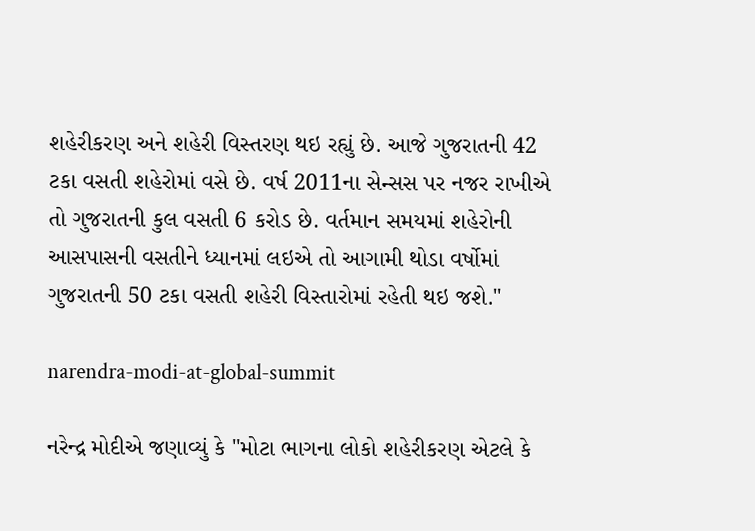શહેરીકરણ અને શહેરી વિસ્તરણ થઇ રહ્યું છે. આજે ગુજરાતની 42 ટકા વસતી શહેરોમાં વસે છે. વર્ષ 2011ના સેન્સસ પર નજર રાખીએ તો ગુજરાતની કુલ વસતી 6 કરોડ છે. વર્તમાન સમયમાં શહેરોની આસપાસની વસતીને ધ્યાનમાં લઇએ તો આગામી થોડા વર્ષોમાં ગુજરાતની 50 ટકા વસતી શહેરી વિસ્તારોમાં રહેતી થઇ જશે."

narendra-modi-at-global-summit

નરેન્દ્ર મોદીએ જણાવ્યું કે "મોટા ભાગના લોકો શહેરીકરણ એટલે કે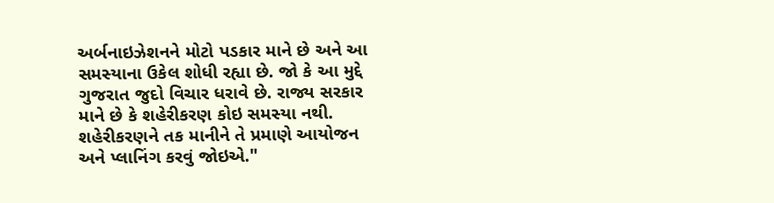અર્બનાઇઝેશનને મોટો પડકાર માને છે અને આ સમસ્યાના ઉકેલ શોધી રહ્યા છે. જો કે આ મુદ્દે ગુજરાત જુદો વિચાર ધરાવે છે. રાજ્ય સરકાર માને છે કે શહેરીકરણ કોઇ સમસ્યા નથી. શહેરીકરણને તક માનીને તે પ્રમાણે આયોજન અને પ્લાનિંગ કરવું જોઇએ."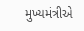મુખ્યમંત્રીએ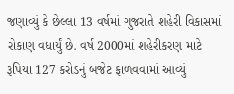જણાવ્યું કે છેલ્લા 13 વર્ષમાં ગુજરાતે શહેરી વિકાસમાં રોકાણ વધાર્યું છે. વર્ષ 2000માં શહેરીકરણ માટે રૂપિયા 127 કરોડનું બજેટ ફાળવવામાં આવ્યું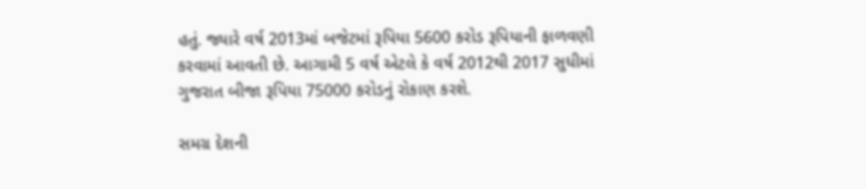હતું. જ્યારે વર્ષ 2013માં બજેટમાં રૂપિયા 5600 કરોડ રૂપિયાની ફાળવણી કરવામાં આવતી છે. આગામી 5 વર્ષ એટલે કે વર્ષ 2012થી 2017 સુધીમાં ગુજરાત બીજા રૂપિયા 75000 કરોડનું રોકાણ કરશે.

સમગ્ર દેશની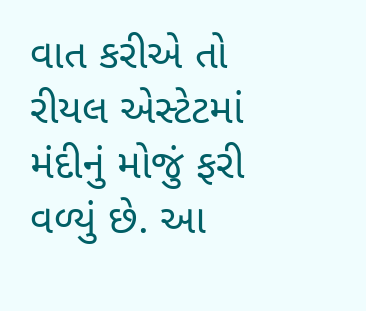વાત કરીએ તો રીયલ એસ્ટેટમાં મંદીનું મોજું ફરી વળ્યું છે. આ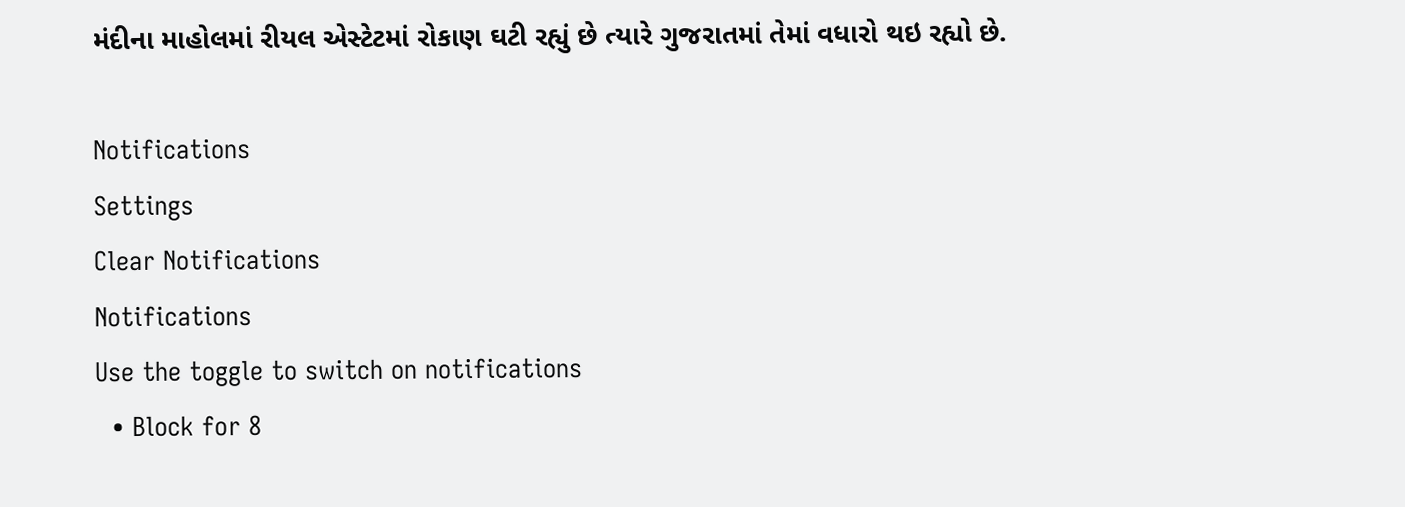મંદીના માહોલમાં રીયલ એસ્ટેટમાં રોકાણ ઘટી રહ્યું છે ત્યારે ગુજરાતમાં તેમાં વધારો થઇ રહ્યો છે.

Notifications
Settings
Clear Notifications
Notifications
Use the toggle to switch on notifications
  • Block for 8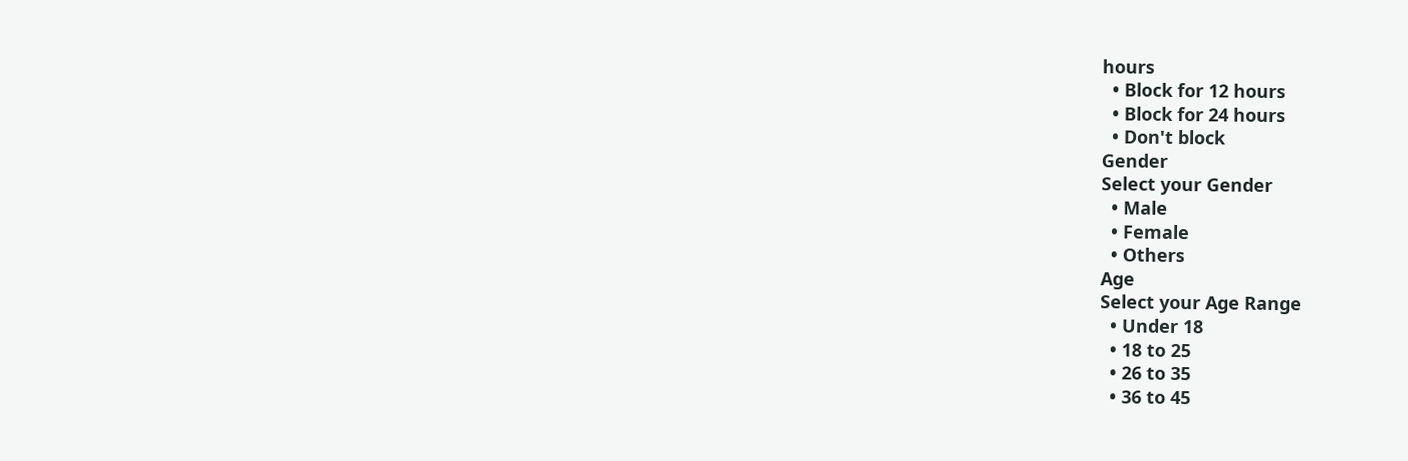hours
  • Block for 12 hours
  • Block for 24 hours
  • Don't block
Gender
Select your Gender
  • Male
  • Female
  • Others
Age
Select your Age Range
  • Under 18
  • 18 to 25
  • 26 to 35
  • 36 to 45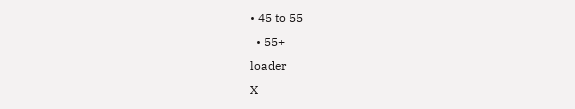• 45 to 55
  • 55+
loader
X